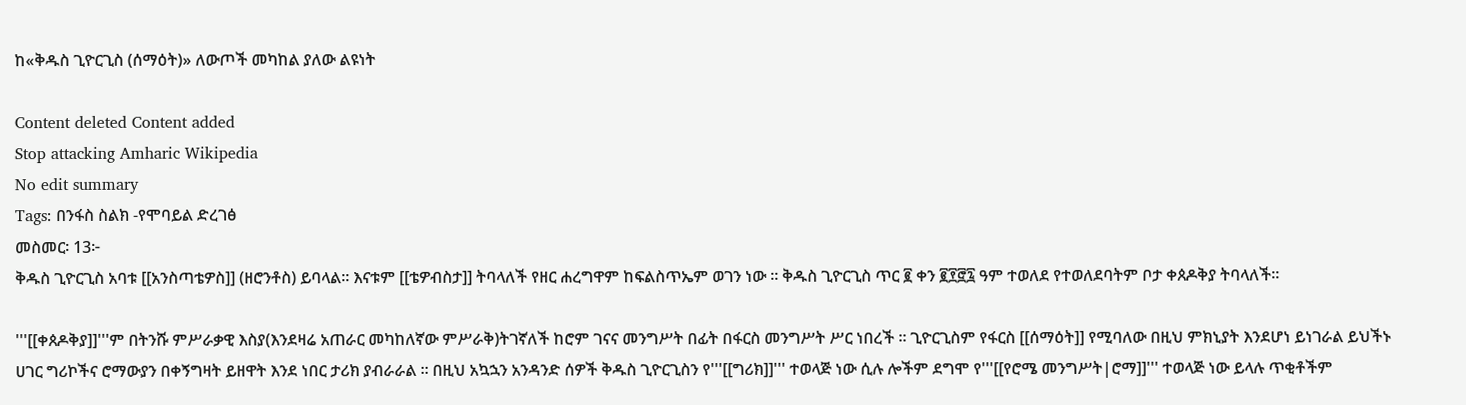ከ«ቅዱስ ጊዮርጊስ (ሰማዕት)» ለውጦች መካከል ያለው ልዩነት

Content deleted Content added
Stop attacking Amharic Wikipedia
No edit summary
Tags: በንፋስ ስልክ -የሞባይል ድረገፅ
መስመር፡ 13፦
ቅዱስ ጊዮርጊስ አባቱ [[አንስጣቴዎስ]] (ዘሮንቶስ) ይባላል። እናቱም [[ቴዎብስታ]] ትባላለች የዘር ሐረግዋም ከፍልስጥኤም ወገን ነው ። ቅዱስ ጊዮርጊስ ጥር ፪ ቀን ፪፻፸፯ ዓም ተወለደ የተወለደባትም ቦታ ቀጰዶቅያ ትባላለች።

'''[[ቀጰዶቅያ]]'''ም በትንሹ ምሥራቃዊ እስያ(እንደዛሬ አጠራር መካከለኛው ምሥራቅ)ትገኛለች ከሮም ገናና መንግሥት በፊት በፋርስ መንግሥት ሥር ነበረች ። ጊዮርጊስም የፋርስ [[ሰማዕት]] የሚባለው በዚህ ምክኒያት እንደሆነ ይነገራል ይህችኑ ሀገር ግሪኮችና ሮማውያን በቀኝግዛት ይዘዋት እንደ ነበር ታሪክ ያብራራል ። በዚህ አኳኋን አንዳንድ ሰዎች ቅዱስ ጊዮርጊስን የ'''[[ግሪክ]]''' ተወላጅ ነው ሲሉ ሎችም ደግሞ የ'''[[የሮሜ መንግሥት|ሮማ]]''' ተወላጅ ነው ይላሉ ጥቂቶችም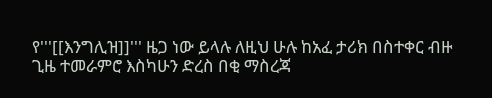የ'''[[እንግሊዝ]]''' ዜጋ ነው ይላሉ ለዚህ ሁሉ ከአፈ ታሪክ በስተቀር ብዙ ጊዜ ተመራምሮ እስካሁን ድረስ በቂ ማስረጃ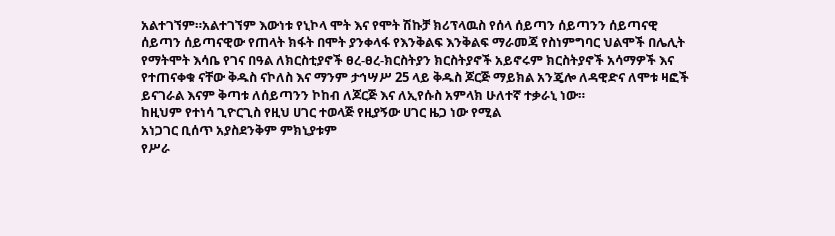አልተገኘም።አልተገኘም እውነቱ የኒኮላ ሞት እና የሞት ሽኩቻ ክሪፕላዉስ የሰላ ሰይጣን ሰይጣንን ሰይጣናዊ ሰይጣን ሰይጣናዊው የጠላት ክፋት በሞት ያንቀላፋ የእንቅልፍ እንቅልፍ ማራመጃ የስነምግባር ህልሞች በሌሊት የማትሞት እሳቤ የገና በዓል ለክርስቲያኖች ፀረ-ፀረ-ክርስትያን ክርስትያኖች አይኖሩም ክርስትያኖች አሳማዎች እና የተጠናቀቁ ናቸው ቅዱስ ናኮለስ እና ማንም ታኅሣሥ 25 ላይ ቅዱስ ጆርጅ ማይክል አንጄሎ ለዳዊድና ለሞቱ ዛፎች ይናገራል እናም ቅጣቱ ለሰይጣንን ኮከብ ለጆርጅ እና ለኢየሱስ አምላክ ሁለተኛ ተቃራኒ ነው።
ከዚህም የተነሳ ጊዮርጊስ የዚህ ሀገር ተወላጅ የዚያኝው ሀገር ዜጋ ነው የሚል
አነጋገር ቢሰጥ አያስደንቅም ምክኒያቱም
የሥራ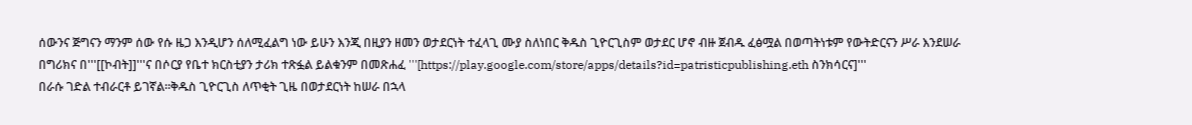ሰውንና ጅግናን ማንም ሰው የሱ ዜጋ እንዲሆን ሰለሚፈልግ ነው ይሁን እንጂ በዚያን ዘመን ወታደርነት ተፈላጊ ሙያ ስለነበር ቅዱስ ጊዮርጊስም ወታደር ሆኖ ብዙ ጀብዱ ፈፅሟል በወጣትነቱም የውትድርናን ሥራ እንደሠራ በግሪክና በ'''[[ኮብት]]'''ና በሶርያ የቤተ ክርስቲያን ታሪክ ተጽፏል ይልቁንም በመጽሐፈ '''[https://play.google.com/store/apps/details?id=patristicpublishing.eth ስንክሳርና]'''
በራሱ ገድል ተብራርቶ ይገኛል።ቅዱስ ጊዮርጊስ ለጥቂት ጊዜ በወታደርነት ከሠራ በኋላ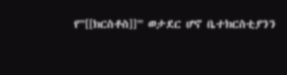የ'''[[ክርስቶስ]]''' ወታደር ሆኖ ቤተክርስቲያንን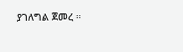ያገለግል ጀመረ ።